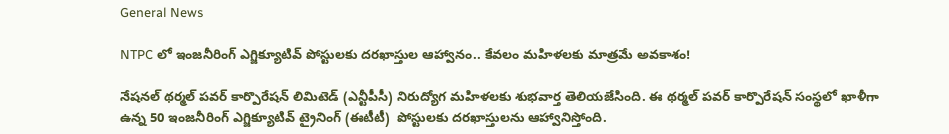General News

NTPC లో ఇంజనీరింగ్ ఎగ్జిక్యూటివ్ పోస్టులకు దరఖాస్తుల ఆహ్వానం.. కేవలం మహిళలకు మాత్రమే అవకాశం!

నేషన‌ల్ థ‌ర్మ‌ల్ ప‌వ‌ర్ కార్పొరేష‌న్ లిమిటెడ్ (ఎన్టీపీసీ) నిరుద్యోగ మహిళలకు శుభవార్త తెలియజేసింది. ఈ థర్మల్ పవర్ కార్పొరేషన్ సంస్థలో ఖాళీగా ఉన్న 50 ఇంజనీరింగ్ ఎగ్జిక్యూటివ్ ట్రైనింగ్ (ఈటీటీ)  పోస్టులకు దరఖాస్తులను ఆహ్వానిస్తోంది.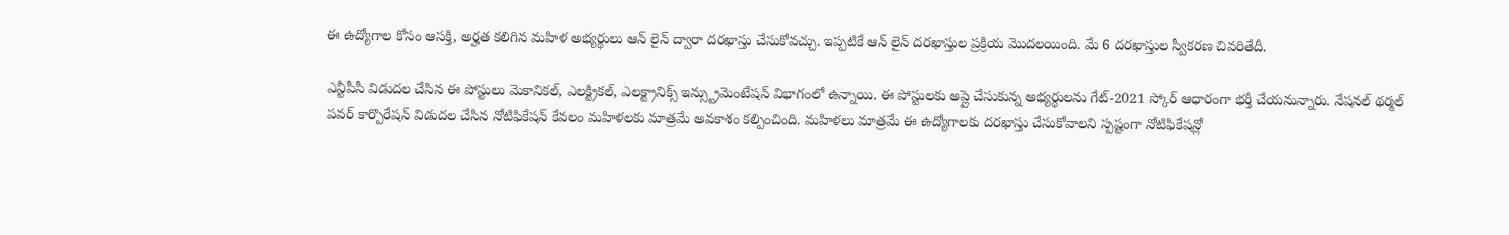ఈ ఉద్యోగాల కోసం ఆసక్తి, అర్హత కలిగిన మహిళ అభ్యర్థులు ఆన్ లైన్ ద్వారా దరఖాస్తు చేసుకోవచ్చు. ఇప్పటికే ఆన్ లైన్ దరఖాస్తుల ప్రక్రియ మొదలయింది. మే 6 దరఖాస్తుల స్వీకరణ చివరితేదీ.

ఎన్టీపీసీ విడుదల చేసిన ఈ పోస్టులు మెకానికల్, ఎలక్ట్రికల్, ఎలక్ట్రానిక్స్ ఇన్స్ట్రుమెంటేషన్ విభాగంలో ఉన్నాయి. ఈ పోస్టులకు అప్లై చేసుకున్న అభ్యర్థులను గేట్-2021 స్కోర్ ఆధారంగా భర్తీ చేయనున్నారు. నేషన‌ల్ థ‌ర్మ‌ల్ ప‌వ‌ర్ కార్పొరేష‌న్ విడుదల చేసిన నోటిఫికేషన్ కేవలం మహిళలకు మాత్రమే అవకాశం కల్పించింది. మహిళలు మాత్రమే ఈ ఉద్యోగాలకు దరఖాస్తు చేసుకోవాలని స్పష్టంగా నోటిఫికేషన్లో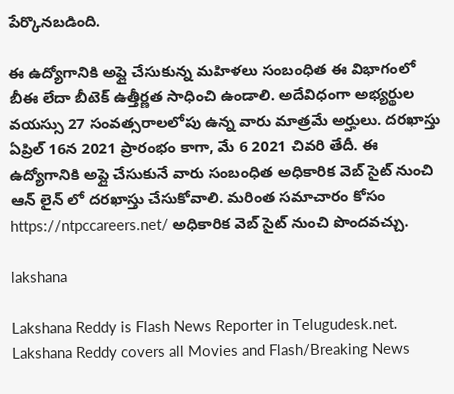పేర్కొనబడింది.

ఈ ఉద్యోగానికి అప్లై చేసుకున్న మహిళలు సంబంధిత ఈ విభాగంలో బీఈ లేదా బీటెక్ ఉత్తీర్ణత సాధించి ఉండాలి. అదేవిధంగా అభ్యర్థుల వయస్సు 27 సంవత్సరాలలోపు ఉన్న వారు మాత్రమే అర్హులు. దరఖాస్తు ఏప్రిల్ 16న 2021 ప్రారంభం కాగా, మే 6 2021 చివరి తేదీ. ఈ ఉద్యోగానికి అప్లై చేసుకునే వారు సంబంధిత అధికారిక వెబ్ సైట్ నుంచి ఆన్ లైన్ లో దరఖాస్తు చేసుకోవాలి. మరింత సమాచారం కోసం https://ntpccareers.net/ అధికారిక వెబ్ సైట్ నుంచి పొందవచ్చు.

lakshana

Lakshana Reddy is Flash News Reporter in Telugudesk.net. Lakshana Reddy covers all Movies and Flash/Breaking News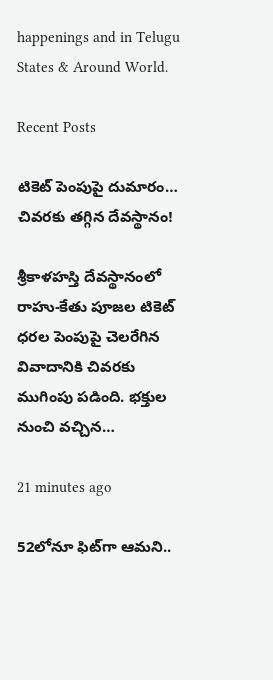happenings and in Telugu States & Around World.

Recent Posts

టికెట్ పెంపుపై దుమారం… చివరకు తగ్గిన దేవస్థానం!

శ్రీకాళహస్తి దేవస్థానంలో రాహు-కేతు పూజల టికెట్ ధరల పెంపుపై చెలరేగిన వివాదానికి చివరకు ముగింపు పడింది. భక్తుల నుంచి వచ్చిన…

21 minutes ago

52లోనూ ఫిట్‌గా ఆమని..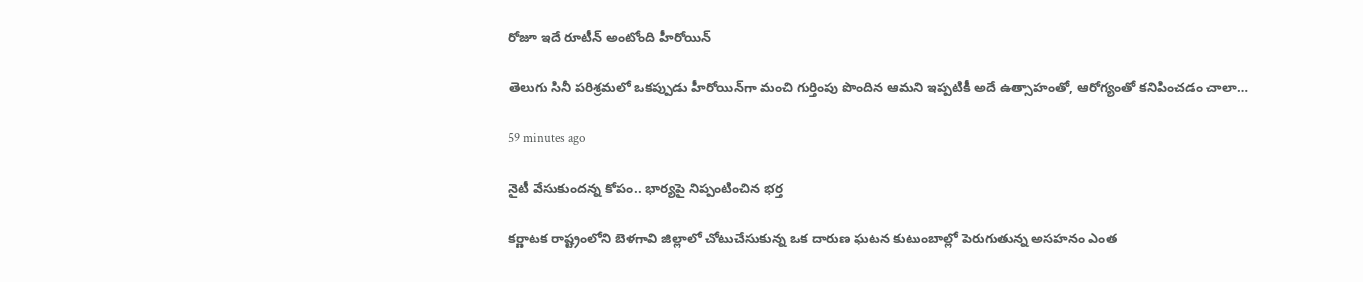రోజూ ఇదే రూటీన్ అంటోంది హీరోయిన్

తెలుగు సినీ పరిశ్రమలో ఒకప్పుడు హీరోయిన్‌గా మంచి గుర్తింపు పొందిన ఆమని ఇప్పటికీ అదే ఉత్సాహంతో, ఆరోగ్యంతో కనిపించడం చాలా…

59 minutes ago

నైటీ వేసుకుందన్న కోపం.. భార్యపై నిప్పంటించిన భర్త

కర్ణాటక రాష్ట్రంలోని బెళగావి జిల్లాలో చోటుచేసుకున్న ఒక దారుణ ఘటన కుటుంబాల్లో పెరుగుతున్న అసహనం ఎంత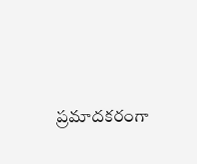ప్రమాదకరంగా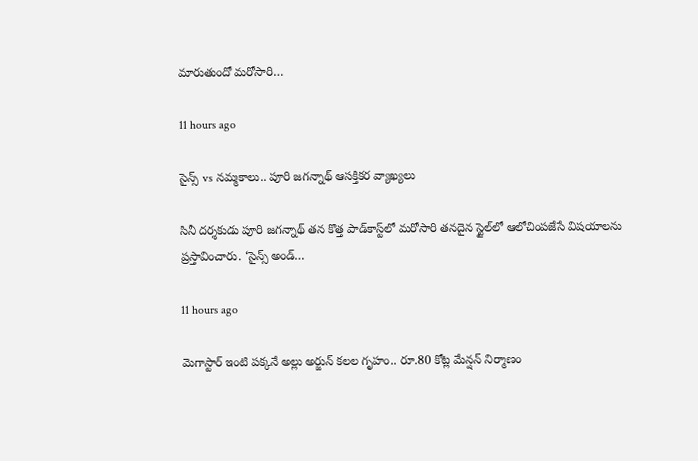మారుతుందో మరోసారి…

11 hours ago

సైన్స్ vs నమ్మకాలు.. పూరి జగన్నాథ్ ఆసక్తికర వ్యాఖ్యలు

సినీ దర్శకుడు పూరి జగన్నాథ్ తన కొత్త పాడ్‌కాస్ట్‌లో మరోసారి తనదైన స్టైల్‌లో ఆలోచింపజేసే విషయాలను ప్రస్తావించారు. ‘సైన్స్ అండ్…

11 hours ago

మెగాస్టార్ ఇంటి పక్కనే అల్లు అర్జున్ కలల గృహం.. రూ.80 కోట్ల మేన్షన్ నిర్మాణం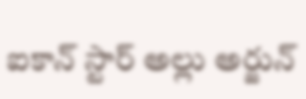ఐకాన్ స్టార్ అల్లు అర్జున్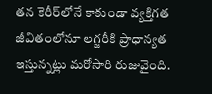తన కెరీర్‌లోనే కాకుండా వ్యక్తిగత జీవితంలోనూ లగ్జరీకి ప్రాధాన్యత ఇస్తున్నట్లు మరోసారి రుజువైంది.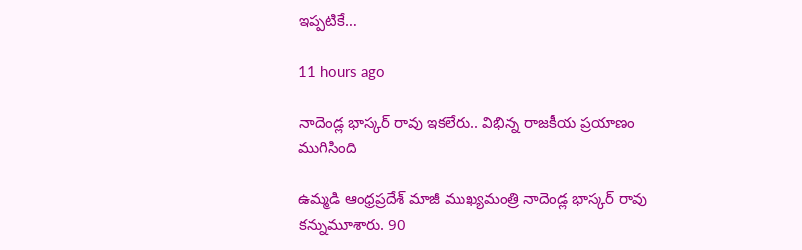ఇప్పటికే…

11 hours ago

నాదెండ్ల భాస్కర్ రావు ఇకలేరు.. విభిన్న రాజకీయ ప్రయాణం ముగిసింది

ఉమ్మడి ఆంధ్రప్రదేశ్ మాజీ ముఖ్యమంత్రి నాదెండ్ల భాస్కర్ రావు కన్నుమూశారు. 90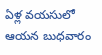ఏళ్ల వయసులో ఆయన బుధవారం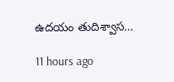ఉదయం తుదిశ్వాస…

11 hours ago